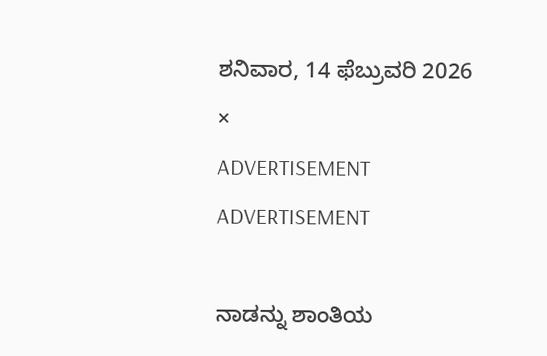ಶನಿವಾರ, 14 ಫೆಬ್ರುವರಿ 2026
×
ADVERTISEMENT
ADVERTISEMENT

ನಾಡನ್ನು ಶಾಂತಿಯ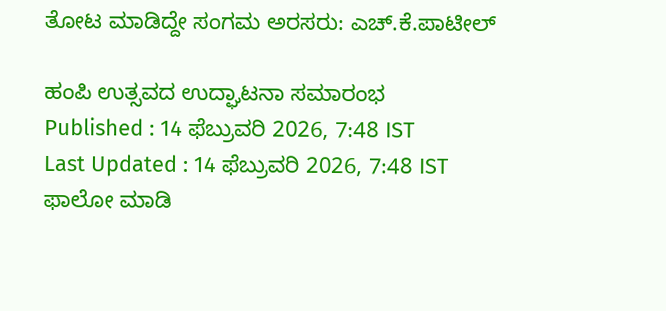ತೋಟ ಮಾಡಿದ್ದೇ ಸಂಗಮ ಅರಸರು: ಎಚ್.ಕೆ.ಪಾಟೀಲ್

ಹಂಪಿ ಉತ್ಸವದ ಉದ್ಘಾಟನಾ ಸಮಾರಂಭ
Published : 14 ಫೆಬ್ರುವರಿ 2026, 7:48 IST
Last Updated : 14 ಫೆಬ್ರುವರಿ 2026, 7:48 IST
ಫಾಲೋ ಮಾಡಿ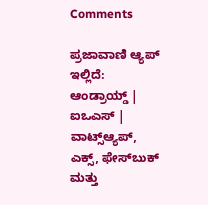Comments

ಪ್ರಜಾವಾಣಿ ಆ್ಯಪ್ ಇಲ್ಲಿದೆ: ಆಂಡ್ರಾಯ್ಡ್ | ಐಒಎಸ್ | ವಾಟ್ಸ್ಆ್ಯಪ್, ಎಕ್ಸ್, ಫೇಸ್‌ಬುಕ್ ಮತ್ತು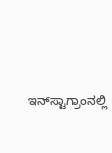ಇನ್‌ಸ್ಟಾಗ್ರಾಂನಲ್ಲಿ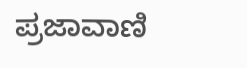ಪ್ರಜಾವಾಣಿ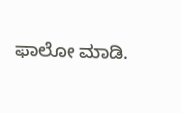ಫಾಲೋ ಮಾಡಿ.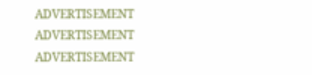ADVERTISEMENT
ADVERTISEMENT
ADVERTISEMENT